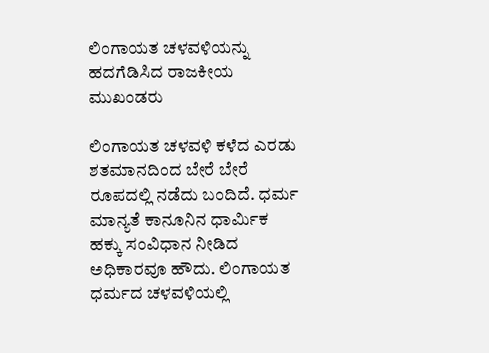ಲಿಂಗಾಯತ ಚಳವಳಿಯನ್ನು ಹದಗೆಡಿಸಿದ ರಾಜಕೀಯ ಮುಖಂಡರು

ಲಿಂಗಾಯತ ಚಳವಳಿ ಕಳೆದ ಎರಡು ಶತಮಾನದಿಂದ ಬೇರೆ ಬೇರೆ ರೂಪದಲ್ಲಿ ನಡೆದು ಬಂದಿದೆ. ಧರ್ಮ ಮಾನ್ಯತೆ ಕಾನೂನಿನ ಧಾರ್ಮಿಕ ಹಕ್ಕು ಸಂವಿಧಾನ ನೀಡಿದ ಅಧಿಕಾರವೂ ಹೌದು. ಲಿಂಗಾಯತ ಧರ್ಮದ ಚಳವಳಿಯಲ್ಲಿ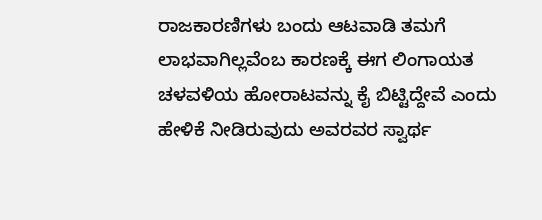ರಾಜಕಾರಣಿಗಳು ಬಂದು ಆಟವಾಡಿ ತಮಗೆ ಲಾಭವಾಗಿಲ್ಲವೆಂಬ ಕಾರಣಕ್ಕೆ ಈಗ ಲಿಂಗಾಯತ ಚಳವಳಿಯ ಹೋರಾಟವನ್ನು ಕೈ ಬಿಟ್ಟಿದ್ದೇವೆ ಎಂದು ಹೇಳಿಕೆ ನೀಡಿರುವುದು ಅವರವರ ಸ್ವಾರ್ಥ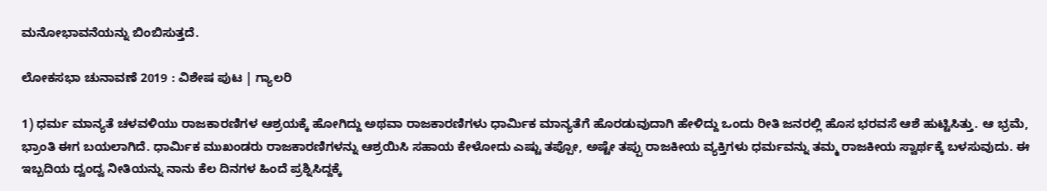ಮನೋಭಾವನೆಯನ್ನು ಬಿಂಬಿಸುತ್ತದೆ.

ಲೋಕಸಭಾ ಚುನಾವಣೆ 2019 : ವಿಶೇಷ ಪುಟ | ಗ್ಯಾಲರಿ

1) ಧರ್ಮ ಮಾನ್ಯತೆ ಚಳವಳಿಯು ರಾಜಕಾರಣಿಗಳ ಆಶ್ರಯಕ್ಕೆ ಹೋಗಿದ್ದು ಅಥವಾ ರಾಜಕಾರಣಿಗಳು ಧಾರ್ಮಿಕ ಮಾನ್ಯತೆಗೆ ಹೊರಡುವುದಾಗಿ ಹೇಳಿದ್ದು ಒಂದು ರೀತಿ ಜನರಲ್ಲಿ ಹೊಸ ಭರವಸೆ ಆಶೆ ಹುಟ್ಟಿಸಿತ್ತು. ಆ ಭ್ರಮೆ, ಭ್ರಾಂತಿ ಈಗ ಬಯಲಾಗಿದೆ. ಧಾರ್ಮಿಕ ಮುಖಂಡರು ರಾಜಕಾರಣಿಗಳನ್ನು ಆಶ್ರಯಿಸಿ ಸಹಾಯ ಕೇಳೋದು ಎಷ್ಟು ತಪ್ಪೋ, ಅಷ್ಟೇ ತಪ್ಪು ರಾಜಕೀಯ ವ್ಯಕ್ತಿಗಳು ಧರ್ಮವನ್ನು ತಮ್ಮ ರಾಜಕೀಯ ಸ್ವಾರ್ಥಕ್ಕೆ ಬಳಸುವುದು. ಈ ಇಬ್ಬದಿಯ ದ್ವಂದ್ವ ನೀತಿಯನ್ನು ನಾನು ಕೆಲ ದಿನಗಳ ಹಿಂದೆ ಪ್ರಶ್ನಿಸಿದ್ದಕ್ಕೆ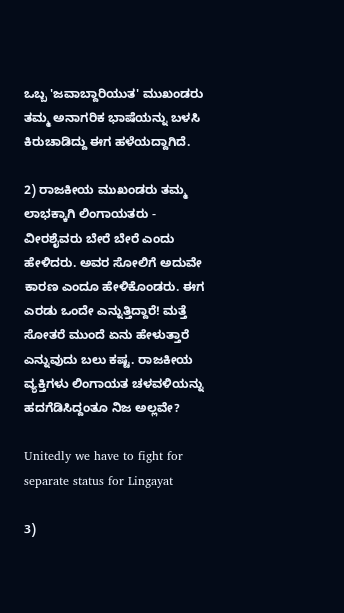ಒಬ್ಬ 'ಜವಾಬ್ದಾರಿಯುತ' ಮುಖಂಡರು ತಮ್ಮ ಅನಾಗರಿಕ ಭಾಷೆಯನ್ನು ಬಳಸಿ ಕಿರುಚಾಡಿದ್ದು ಈಗ ಹಳೆಯದ್ದಾಗಿದೆ.

2) ರಾಜಕೀಯ ಮುಖಂಡರು ತಮ್ಮ ಲಾಭಕ್ಕಾಗಿ ಲಿಂಗಾಯತರು - ವೀರಶೈವರು ಬೇರೆ ಬೇರೆ ಎಂದು ಹೇಳಿದರು. ಅವರ ಸೋಲಿಗೆ ಅದುವೇ ಕಾರಣ ಎಂದೂ ಹೇಳಿಕೊಂಡರು. ಈಗ ಎರಡು ಒಂದೇ ಎನ್ನುತ್ತಿದ್ದಾರೆ! ಮತ್ತೆ ಸೋತರೆ ಮುಂದೆ ಏನು ಹೇಳುತ್ತಾರೆ ಎನ್ನುವುದು ಬಲು ಕಷ್ಟ. ರಾಜಕೀಯ ವ್ಯಕ್ತಿಗಳು ಲಿಂಗಾಯತ ಚಳವಳಿಯನ್ನು ಹದಗೆಡಿಸಿದ್ದಂತೂ ನಿಜ ಅಲ್ಲವೇ?

Unitedly we have to fight for separate status for Lingayat

3)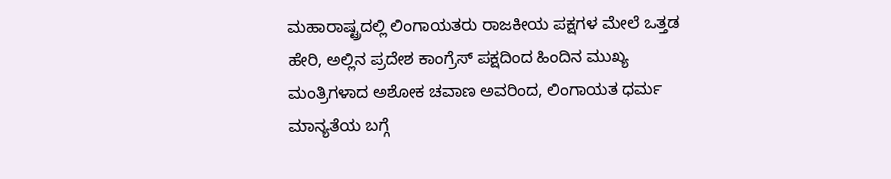ಮಹಾರಾಷ್ಟ್ರದಲ್ಲಿ ಲಿಂಗಾಯತರು ರಾಜಕೀಯ ಪಕ್ಷಗಳ ಮೇಲೆ ಒತ್ತಡ ಹೇರಿ, ಅಲ್ಲಿನ ಪ್ರದೇಶ ಕಾಂಗ್ರೆಸ್ ಪಕ್ಷದಿಂದ ಹಿಂದಿನ ಮುಖ್ಯ ಮಂತ್ರಿಗಳಾದ ಅಶೋಕ ಚವಾಣ ಅವರಿಂದ, ಲಿಂಗಾಯತ ಧರ್ಮ ಮಾನ್ಯತೆಯ ಬಗ್ಗೆ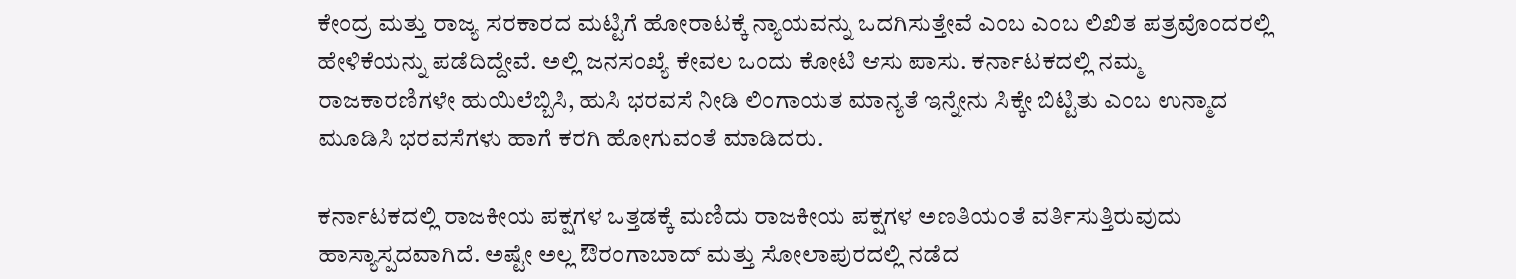ಕೇಂದ್ರ ಮತ್ತು ರಾಜ್ಯ ಸರಕಾರದ ಮಟ್ಟಿಗೆ ಹೋರಾಟಕ್ಕೆ ನ್ಯಾಯವನ್ನು ಒದಗಿಸುತ್ತೇವೆ ಎಂಬ ಎಂಬ ಲಿಖಿತ ಪತ್ರವೊಂದರಲ್ಲಿ ಹೇಳಿಕೆಯನ್ನು ಪಡೆದಿದ್ದೇವೆ. ಅಲ್ಲಿ ಜನಸಂಖ್ಯೆ ಕೇವಲ ಒಂದು ಕೋಟಿ ಆಸು ಪಾಸು. ಕರ್ನಾಟಕದಲ್ಲಿ ನಮ್ಮ ರಾಜಕಾರಣಿಗಳೇ ಹುಯಿಲೆಬ್ಬಿಸಿ, ಹುಸಿ ಭರವಸೆ ನೀಡಿ ಲಿಂಗಾಯತ ಮಾನ್ಯತೆ ಇನ್ನೇನು ಸಿಕ್ಕೇ ಬಿಟ್ಟಿತು ಎಂಬ ಉನ್ಮಾದ ಮೂಡಿಸಿ ಭರವಸೆಗಳು ಹಾಗೆ ಕರಗಿ ಹೋಗುವಂತೆ ಮಾಡಿದರು.

ಕರ್ನಾಟಕದಲ್ಲಿ ರಾಜಕೀಯ ಪಕ್ಷಗಳ ಒತ್ತಡಕ್ಕೆ ಮಣಿದು ರಾಜಕೀಯ ಪಕ್ಷಗಳ ಅಣತಿಯಂತೆ ವರ್ತಿಸುತ್ತಿರುವುದು ಹಾಸ್ಯಾಸ್ಪದವಾಗಿದೆ. ಅಷ್ಟೇ ಅಲ್ಲ ಔರಂಗಾಬಾದ್ ಮತ್ತು ಸೋಲಾಪುರದಲ್ಲಿ ನಡೆದ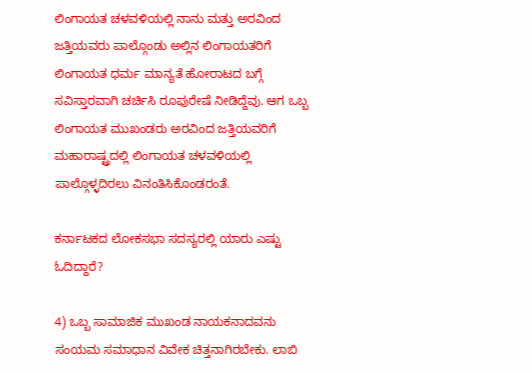ಲಿಂಗಾಯತ ಚಳವಳಿಯಲ್ಲಿ ನಾನು ಮತ್ತು ಅರವಿಂದ ಜತ್ತಿಯವರು ಪಾಲ್ಗೊಂಡು ಅಲ್ಲಿನ ಲಿಂಗಾಯತರಿಗೆ ಲಿಂಗಾಯತ ಧರ್ಮ ಮಾನ್ಯತೆ ಹೋರಾಟದ ಬಗ್ಗೆ ಸವಿಸ್ತಾರವಾಗಿ ಚರ್ಚಿಸಿ ರೂಪುರೇಷೆ ನೀಡಿದ್ದೆವು. ಆಗ ಒಬ್ಬ ಲಿಂಗಾಯತ ಮುಖಂಡರು ಅರವಿಂದ ಜತ್ತಿಯವರಿಗೆ ಮಹಾರಾಷ್ಟ್ರದಲ್ಲಿ ಲಿಂಗಾಯತ ಚಳವಳಿಯಲ್ಲಿ ಪಾಲ್ಗೊಳ್ಳದಿರಲು ವಿನಂತಿಸಿಕೊಂಡರಂತೆ.

ಕರ್ನಾಟಕದ ಲೋಕಸಭಾ ಸದಸ್ಯರಲ್ಲಿ ಯಾರು ಎಷ್ಟು ಓದಿದ್ದಾರೆ?

4) ಒಬ್ಬ ಸಾಮಾಜಿಕ ಮುಖಂಡ ನಾಯಕನಾದವನು ಸಂಯಮ ಸಮಾಧಾನ ವಿವೇಕ ಚಿತ್ತನಾಗಿರಬೇಕು. ಲಾಬಿ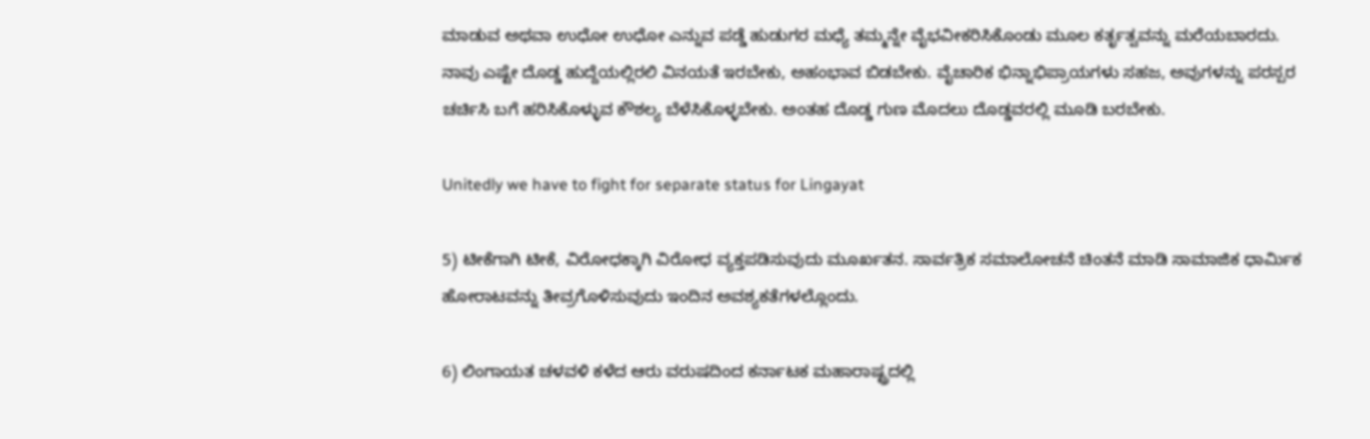ಮಾಡುವ ಅಥವಾ ಉಧೋ ಉಧೋ ಎನ್ನುವ ಪಡ್ಡೆ ಹುಡುಗರ ಮಧ್ಯೆ ತಮ್ಮನ್ನೇ ವೈಭವೀಕರಿಸಿಕೊಂಡು ಮೂಲ ಕರ್ತೃತ್ವವನ್ನು ಮರೆಯಬಾರದು. ನಾವು ಎಷ್ಟೇ ದೊಡ್ಡ ಹುದ್ದೆಯಲ್ಲಿರಲಿ ವಿನಯತೆ ಇರಬೇಕು, ಅಹಂಭಾವ ಬಿಡಬೇಕು. ವೈಚಾರಿಕ ಭಿನ್ನಾಭಿಪ್ರಾಯಗಳು ಸಹಜ, ಅವುಗಳನ್ನು ಪರಸ್ಪರ ಚರ್ಚಿಸಿ ಬಗೆ ಹರಿಸಿಕೊಳ್ಳುವ ಕೌಶಲ್ಯ ಬೆಳೆಸಿಕೊಳ್ಳಬೇಕು. ಅಂತಹ ದೊಡ್ಡ ಗುಣ ಮೊದಲು ದೊಡ್ಡವರಲ್ಲಿ ಮೂಡಿ ಬರಬೇಕು.

Unitedly we have to fight for separate status for Lingayat

5) ಟೀಕೆಗಾಗಿ ಟೀಕೆ, ವಿರೋಧಕ್ಕಾಗಿ ವಿರೋಧ ವ್ಯಕ್ತಪಡಿಸುವುದು ಮೂರ್ಖತನ. ಸಾರ್ವತ್ರಿಕ ಸಮಾಲೋಚನೆ ಚಿಂತನೆ ಮಾಡಿ ಸಾಮಾಜಿಕ ಧಾರ್ಮಿಕ ಹೋರಾಟವನ್ನು ತೀವ್ರಗೊಳಿಸುವುದು ಇಂದಿನ ಅವಶ್ಯಕತೆಗಳಲ್ಲೊಂದು.

6) ಲಿಂಗಾಯತ ಚಳವಳಿ ಕಳೆದ ಆರು ವರುಷದಿಂದ ಕರ್ನಾಟಕ ಮಹಾರಾಷ್ಟ್ರದಲ್ಲಿ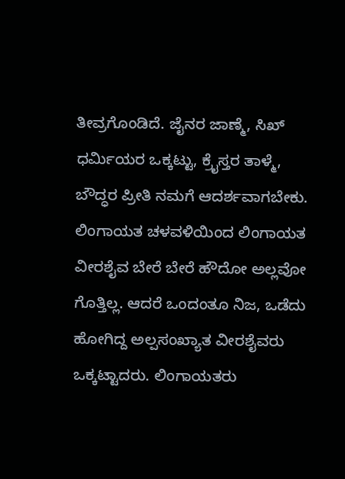ತೀವ್ರಗೊಂಡಿದೆ. ಜೈನರ ಜಾಣ್ಮೆ, ಸಿಖ್ ಧರ್ಮಿಯರ ಒಕ್ಕಟ್ಟು, ಕ್ರೈಸ್ತರ ತಾಳ್ಮೆ, ಬೌದ್ಧರ ಪ್ರೀತಿ ನಮಗೆ ಆದರ್ಶವಾಗಬೇಕು. ಲಿಂಗಾಯತ ಚಳವಳಿಯಿಂದ ಲಿಂಗಾಯತ ವೀರಶೈವ ಬೇರೆ ಬೇರೆ ಹೌದೋ ಅಲ್ಲವೋ ಗೊತ್ತಿಲ್ಲ. ಆದರೆ ಒಂದಂತೂ ನಿಜ, ಒಡೆದು ಹೋಗಿದ್ದ ಅಲ್ಪಸಂಖ್ಯಾತ ವೀರಶೈವರು ಒಕ್ಕಟ್ಟಾದರು. ಲಿಂಗಾಯತರು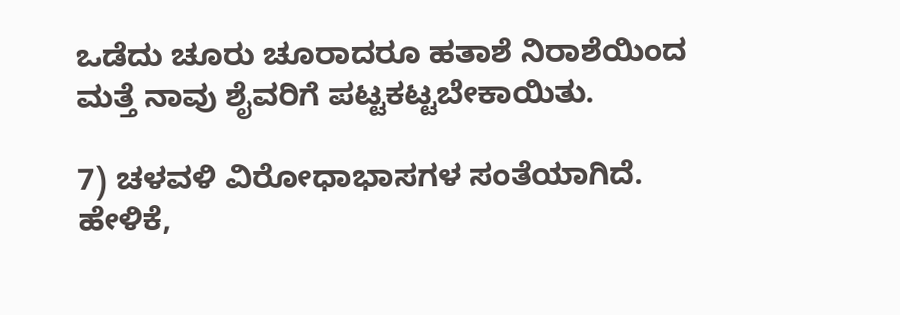ಒಡೆದು ಚೂರು ಚೂರಾದರೂ ಹತಾಶೆ ನಿರಾಶೆಯಿಂದ ಮತ್ತೆ ನಾವು ಶೈವರಿಗೆ ಪಟ್ಟಕಟ್ಟಬೇಕಾಯಿತು.

7) ಚಳವಳಿ ವಿರೋಧಾಭಾಸಗಳ ಸಂತೆಯಾಗಿದೆ. ಹೇಳಿಕೆ,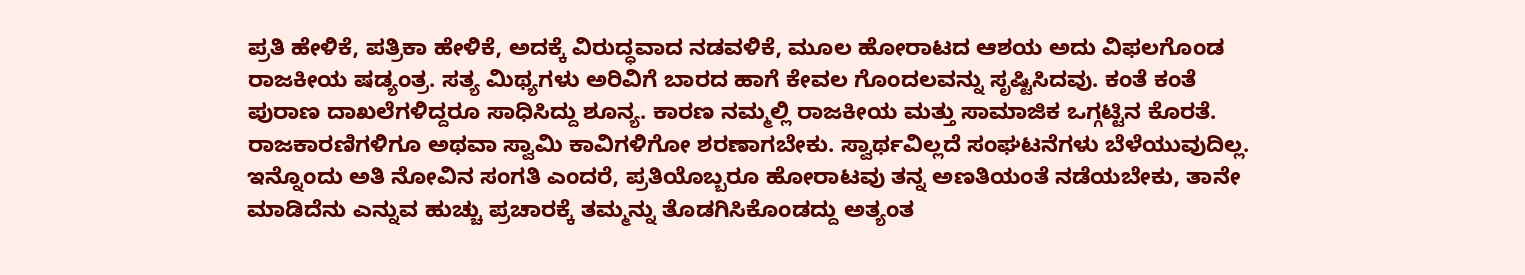ಪ್ರತಿ ಹೇಳಿಕೆ, ಪತ್ರಿಕಾ ಹೇಳಿಕೆ, ಅದಕ್ಕೆ ವಿರುದ್ಧವಾದ ನಡವಳಿಕೆ, ಮೂಲ ಹೋರಾಟದ ಆಶಯ ಅದು ವಿಫಲಗೊಂಡ ರಾಜಕೀಯ ಷಡ್ಯಂತ್ರ. ಸತ್ಯ ಮಿಥ್ಯಗಳು ಅರಿವಿಗೆ ಬಾರದ ಹಾಗೆ ಕೇವಲ ಗೊಂದಲವನ್ನು ಸೃಷ್ಟಿಸಿದವು. ಕಂತೆ ಕಂತೆ ಪುರಾಣ ದಾಖಲೆಗಳಿದ್ದರೂ ಸಾಧಿಸಿದ್ದು ಶೂನ್ಯ. ಕಾರಣ ನಮ್ಮಲ್ಲಿ ರಾಜಕೀಯ ಮತ್ತು ಸಾಮಾಜಿಕ ಒಗ್ಗಟ್ಟಿನ ಕೊರತೆ. ರಾಜಕಾರಣಿಗಳಿಗೂ ಅಥವಾ ಸ್ವಾಮಿ ಕಾವಿಗಳಿಗೋ ಶರಣಾಗಬೇಕು. ಸ್ವಾರ್ಥವಿಲ್ಲದೆ ಸಂಘಟನೆಗಳು ಬೆಳೆಯುವುದಿಲ್ಲ. ಇನ್ನೊಂದು ಅತಿ ನೋವಿನ ಸಂಗತಿ ಎಂದರೆ, ಪ್ರತಿಯೊಬ್ಬರೂ ಹೋರಾಟವು ತನ್ನ ಅಣತಿಯಂತೆ ನಡೆಯಬೇಕು, ತಾನೇ ಮಾಡಿದೆನು ಎನ್ನುವ ಹುಚ್ಚು ಪ್ರಚಾರಕ್ಕೆ ತಮ್ಮನ್ನು ತೊಡಗಿಸಿಕೊಂಡದ್ದು ಅತ್ಯಂತ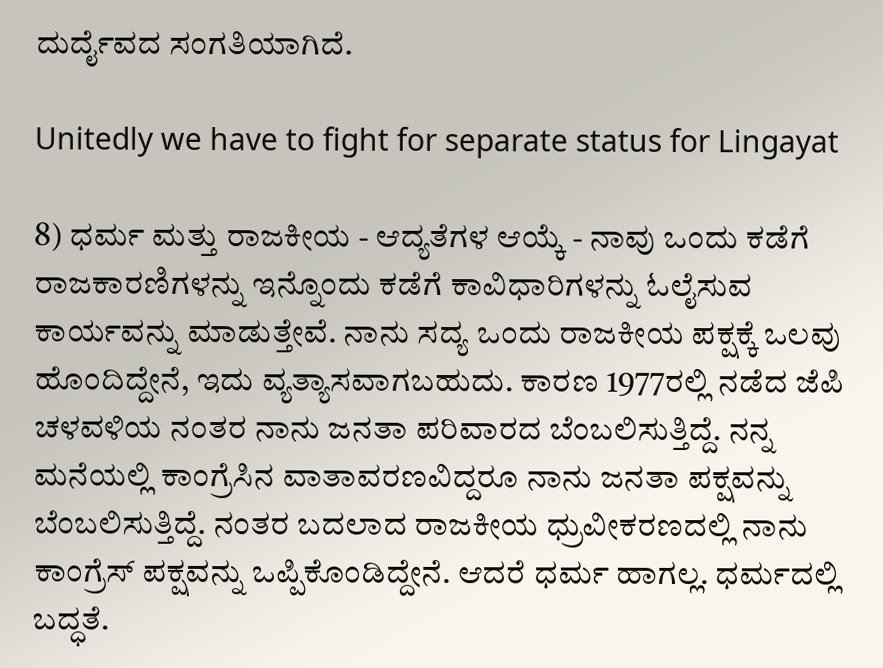ದುರ್ದೈವದ ಸಂಗತಿಯಾಗಿದೆ.

Unitedly we have to fight for separate status for Lingayat

8) ಧರ್ಮ ಮತ್ತು ರಾಜಕೀಯ - ಆದ್ಯತೆಗಳ ಆಯ್ಕೆ - ನಾವು ಒಂದು ಕಡೆಗೆ ರಾಜಕಾರಣಿಗಳನ್ನು ಇನ್ನೊಂದು ಕಡೆಗೆ ಕಾವಿಧಾರಿಗಳನ್ನು ಓಲೈಸುವ ಕಾರ್ಯವನ್ನು ಮಾಡುತ್ತೇವೆ. ನಾನು ಸದ್ಯ ಒಂದು ರಾಜಕೀಯ ಪಕ್ಷಕ್ಕೆ ಒಲವು ಹೊಂದಿದ್ದೇನೆ, ಇದು ವ್ಯತ್ಯಾಸವಾಗಬಹುದು. ಕಾರಣ 1977ರಲ್ಲಿ ನಡೆದ ಜೆಪಿ ಚಳವಳಿಯ ನಂತರ ನಾನು ಜನತಾ ಪರಿವಾರದ ಬೆಂಬಲಿಸುತ್ತಿದ್ದೆ. ನನ್ನ ಮನೆಯಲ್ಲಿ ಕಾಂಗ್ರೆಸಿನ ವಾತಾವರಣವಿದ್ದರೂ ನಾನು ಜನತಾ ಪಕ್ಷವನ್ನು ಬೆಂಬಲಿಸುತ್ತಿದ್ದೆ. ನಂತರ ಬದಲಾದ ರಾಜಕೀಯ ಧ್ರುವೀಕರಣದಲ್ಲಿ ನಾನು ಕಾಂಗ್ರೆಸ್ ಪಕ್ಷವನ್ನು ಒಪ್ಪಿಕೊಂಡಿದ್ದೇನೆ. ಆದರೆ ಧರ್ಮ ಹಾಗಲ್ಲ. ಧರ್ಮದಲ್ಲಿ ಬದ್ಧತೆ.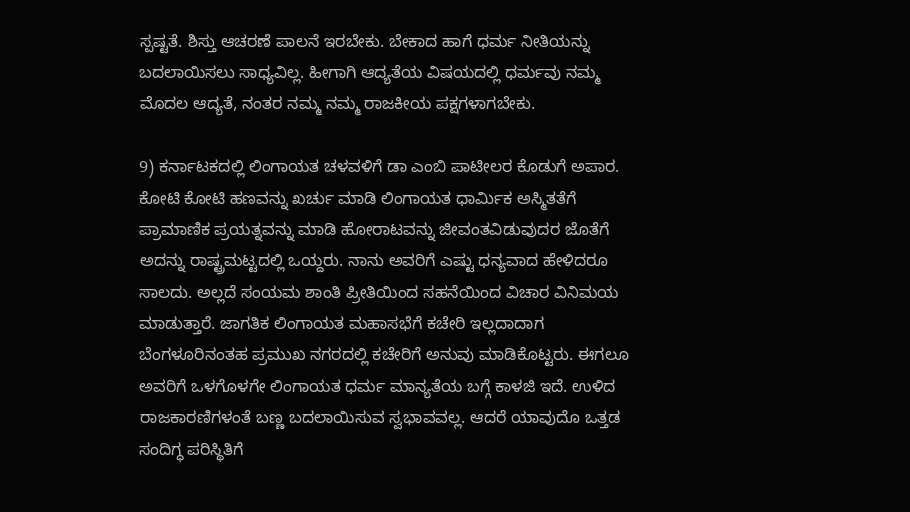ಸ್ಪಷ್ಟತೆ. ಶಿಸ್ತು ಆಚರಣೆ ಪಾಲನೆ ಇರಬೇಕು. ಬೇಕಾದ ಹಾಗೆ ಧರ್ಮ ನೀತಿಯನ್ನು ಬದಲಾಯಿಸಲು ಸಾಧ್ಯವಿಲ್ಲ. ಹೀಗಾಗಿ ಆದ್ಯತೆಯ ವಿಷಯದಲ್ಲಿ ಧರ್ಮವು ನಮ್ಮ ಮೊದಲ ಆದ್ಯತೆ, ನಂತರ ನಮ್ಮ ನಮ್ಮ ರಾಜಕೀಯ ಪಕ್ಷಗಳಾಗಬೇಕು.

9) ಕರ್ನಾಟಕದಲ್ಲಿ ಲಿಂಗಾಯತ ಚಳವಳಿಗೆ ಡಾ ಎಂಬಿ ಪಾಟೀಲರ ಕೊಡುಗೆ ಅಪಾರ. ಕೋಟಿ ಕೋಟಿ ಹಣವನ್ನು ಖರ್ಚು ಮಾಡಿ ಲಿಂಗಾಯತ ಧಾರ್ಮಿಕ ಅಸ್ಮಿತತೆಗೆ ಪ್ರಾಮಾಣಿಕ ಪ್ರಯತ್ನವನ್ನು ಮಾಡಿ ಹೋರಾಟವನ್ನು ಜೀವಂತವಿಡುವುದರ ಜೊತೆಗೆ ಅದನ್ನು ರಾಷ್ಟ್ರಮಟ್ಟದಲ್ಲಿ ಒಯ್ದರು. ನಾನು ಅವರಿಗೆ ಎಷ್ಟು ಧನ್ಯವಾದ ಹೇಳಿದರೂ ಸಾಲದು. ಅಲ್ಲದೆ ಸಂಯಮ ಶಾಂತಿ ಪ್ರೀತಿಯಿಂದ ಸಹನೆಯಿಂದ ವಿಚಾರ ವಿನಿಮಯ ಮಾಡುತ್ತಾರೆ. ಜಾಗತಿಕ ಲಿಂಗಾಯತ ಮಹಾಸಭೆಗೆ ಕಚೇರಿ ಇಲ್ಲದಾದಾಗ ಬೆಂಗಳೂರಿನಂತಹ ಪ್ರಮುಖ ನಗರದಲ್ಲಿ ಕಚೇರಿಗೆ ಅನುವು ಮಾಡಿಕೊಟ್ಟರು. ಈಗಲೂ ಅವರಿಗೆ ಒಳಗೊಳಗೇ ಲಿಂಗಾಯತ ಧರ್ಮ ಮಾನ್ಯತೆಯ ಬಗ್ಗೆ ಕಾಳಜಿ ಇದೆ. ಉಳಿದ ರಾಜಕಾರಣಿಗಳಂತೆ ಬಣ್ಣ ಬದಲಾಯಿಸುವ ಸ್ವಭಾವವಲ್ಲ. ಆದರೆ ಯಾವುದೊ ಒತ್ತಡ ಸಂದಿಗ್ಧ ಪರಿಸ್ಥಿತಿಗೆ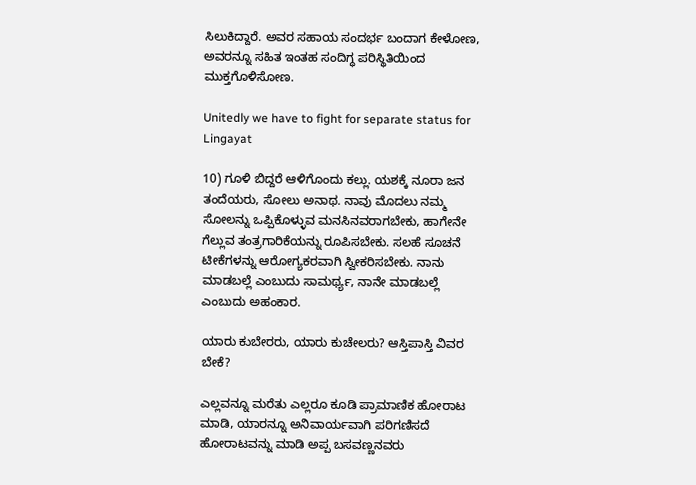ಸಿಲುಕಿದ್ದಾರೆ. ಅವರ ಸಹಾಯ ಸಂದರ್ಭ ಬಂದಾಗ ಕೇಳೋಣ, ಅವರನ್ನೂ ಸಹಿತ ಇಂತಹ ಸಂದಿಗ್ಧ ಪರಿಸ್ಥಿತಿಯಿಂದ ಮುಕ್ತಗೊಳಿಸೋಣ.

Unitedly we have to fight for separate status for Lingayat

10) ಗೂಳಿ ಬಿದ್ದರೆ ಆಳಿಗೊಂದು ಕಲ್ಲು. ಯಶಕ್ಕೆ ನೂರಾ ಜನ ತಂದೆಯರು, ಸೋಲು ಅನಾಥ. ನಾವು ಮೊದಲು ನಮ್ಮ ಸೋಲನ್ನು ಒಪ್ಪಿಕೊಳ್ಳುವ ಮನಸಿನವರಾಗಬೇಕು, ಹಾಗೇನೇ ಗೆಲ್ಲುವ ತಂತ್ರಗಾರಿಕೆಯನ್ನು ರೂಪಿಸಬೇಕು. ಸಲಹೆ ಸೂಚನೆ ಟೀಕೆಗಳನ್ನು ಆರೋಗ್ಯಕರವಾಗಿ ಸ್ವೀಕರಿಸಬೇಕು. ನಾನು ಮಾಡಬಲ್ಲೆ ಎಂಬುದು ಸಾಮರ್ಥ್ಯ, ನಾನೇ ಮಾಡಬಲ್ಲೆ ಎಂಬುದು ಅಹಂಕಾರ.

ಯಾರು ಕುಬೇರರು, ಯಾರು ಕುಚೇಲರು? ಆಸ್ತಿಪಾಸ್ತಿ ವಿವರ ಬೇಕೆ?

ಎಲ್ಲವನ್ನೂ ಮರೆತು ಎಲ್ಲರೂ ಕೂಡಿ ಪ್ರಾಮಾಣಿಕ ಹೋರಾಟ ಮಾಡಿ, ಯಾರನ್ನೂ ಅನಿವಾರ್ಯವಾಗಿ ಪರಿಗಣಿಸದೆ ಹೋರಾಟವನ್ನು ಮಾಡಿ ಅಪ್ಪ ಬಸವಣ್ಣನವರು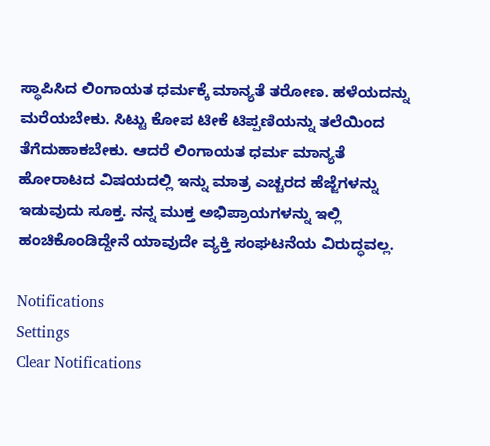ಸ್ಥಾಪಿಸಿದ ಲಿಂಗಾಯತ ಧರ್ಮಕ್ಕೆ ಮಾನ್ಯತೆ ತರೋಣ. ಹಳೆಯದನ್ನು ಮರೆಯಬೇಕು. ಸಿಟ್ಟು ಕೋಪ ಟೀಕೆ ಟಿಪ್ಪಣಿಯನ್ನು ತಲೆಯಿಂದ ತೆಗೆದುಹಾಕಬೇಕು. ಆದರೆ ಲಿಂಗಾಯತ ಧರ್ಮ ಮಾನ್ಯತೆ ಹೋರಾಟದ ವಿಷಯದಲ್ಲಿ ಇನ್ನು ಮಾತ್ರ ಎಚ್ಚರದ ಹೆಜ್ಜೆಗಳನ್ನು ಇಡುವುದು ಸೂಕ್ತ. ನನ್ನ ಮುಕ್ತ ಅಭಿಪ್ರಾಯಗಳನ್ನು ಇಲ್ಲಿ ಹಂಚಿಕೊಂಡಿದ್ದೇನೆ ಯಾವುದೇ ವ್ಯಕ್ತಿ ಸಂಘಟನೆಯ ವಿರುದ್ಧವಲ್ಲ.

Notifications
Settings
Clear Notifications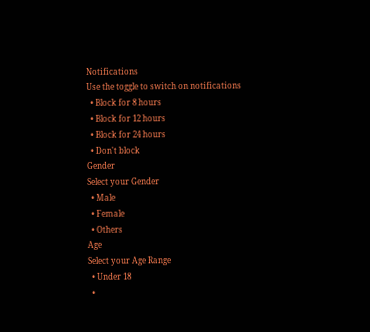Notifications
Use the toggle to switch on notifications
  • Block for 8 hours
  • Block for 12 hours
  • Block for 24 hours
  • Don't block
Gender
Select your Gender
  • Male
  • Female
  • Others
Age
Select your Age Range
  • Under 18
  •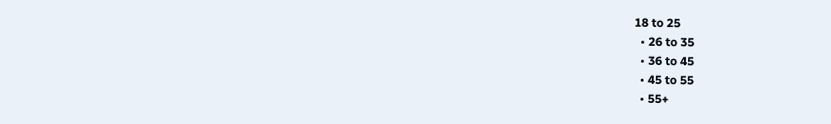18 to 25
  • 26 to 35
  • 36 to 45
  • 45 to 55
  • 55+